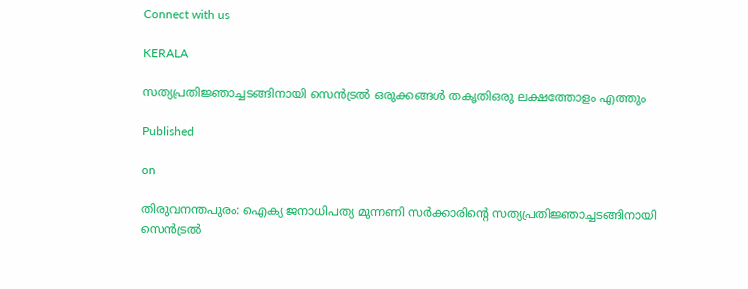Connect with us

KERALA

സത്യപ്രതിജ്ഞാച്ചടങ്ങിനായി സെൻട്രൽ ഒരുക്കങ്ങൾ തകൃതിഒരു ലക്ഷത്തോളം എത്തും

Published

on

തിരുവനന്തപുരം: ഐക്യ ജനാധിപത്യ മുന്നണി സർക്കാരിന്റെ സത്യപ്രതിജ്ഞാച്ചടങ്ങിനായി സെൻട്രൽ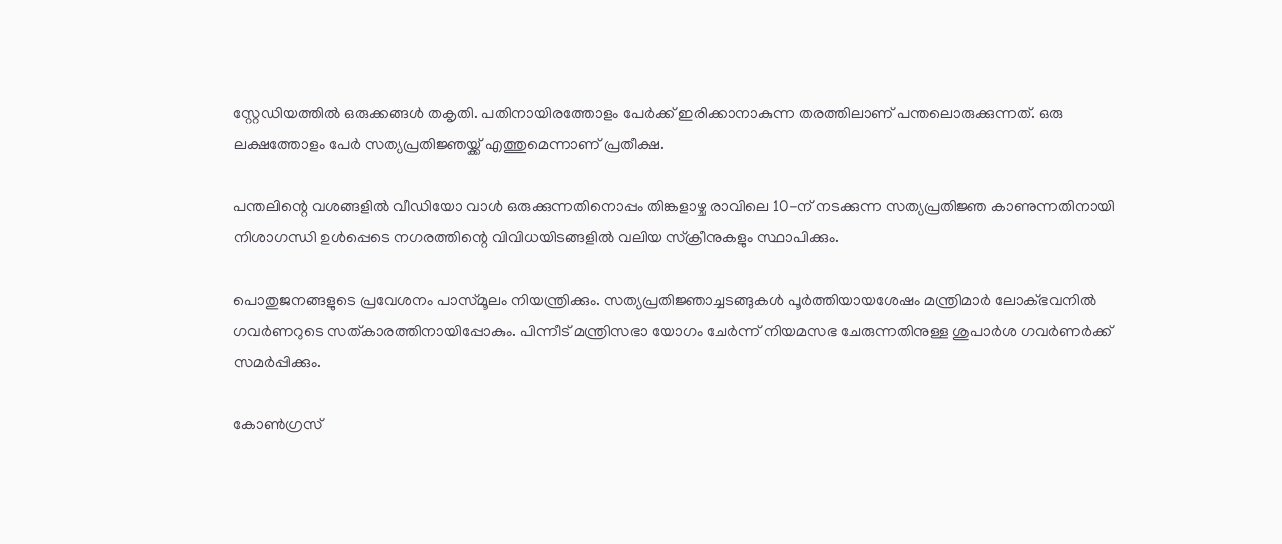സ്റ്റേഡിയത്തിൽ ഒരുക്കങ്ങൾ തകൃതി. പതിനായിരത്തോളം പേർക്ക് ഇരിക്കാനാകുന്ന തരത്തിലാണ് പന്തലൊരുക്കുന്നത്. ഒരു ലക്ഷത്തോളം പേർ സത്യപ്രതിജ്ഞയ്ക്ക് എത്തുമെന്നാണ് പ്രതീക്ഷ.

പന്തലിന്റെ വശങ്ങളിൽ വീഡിയോ വാൾ ഒരുക്കുന്നതിനൊപ്പം തിങ്കളാഴ്ച രാവിലെ 10-ന് നടക്കുന്ന സത്യപ്രതിജ്ഞ കാണുന്നതിനായി നിശാഗന്ധി ഉൾപ്പെടെ നഗരത്തിന്റെ വിവിധയിടങ്ങളിൽ വലിയ സ്‌ക്രീനുകളും സ്ഥാപിക്കും.

പൊതുജനങ്ങളുടെ പ്രവേശനം പാസ്‌മൂലം നിയന്ത്രിക്കും. സത്യപ്രതിജ്ഞാച്ചടങ്ങുകൾ പൂർത്തിയായശേഷം മന്ത്രിമാർ ലോക്ഭവനിൽ ഗവർണറുടെ സത്കാരത്തിനായിപ്പോകും. പിന്നീട് മന്ത്രിസഭാ യോഗം ചേർന്ന് നിയമസഭ ചേരുന്നതിനുള്ള ശുപാർശ ഗവർണർക്ക് സമർപ്പിക്കും.

കോൺഗ്രസ്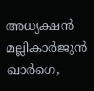അധ്യക്ഷൻ മല്ലികാർജുൻ ഖാർഗെ,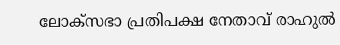ലോക്‌സഭാ പ്രതിപക്ഷ നേതാവ് രാഹുൽ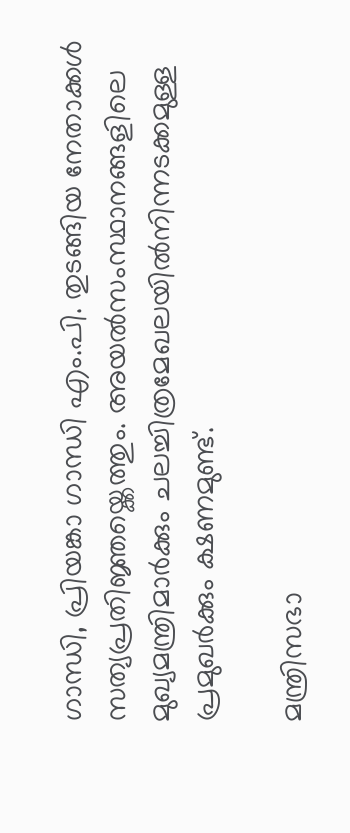ഗാന്ധി, പ്രിയങ്കാ ഗാന്ധി എം.പി. തുടങ്ങിയ നേതാക്കൾ സത്യപ്രതിജ്ഞയ്ക്കെത്തും. അയൽസംസ്ഥാനങ്ങളിലെ മുഖ്യമന്ത്രിമാർക്കും ചലച്ചിത്രമേഖലയിൽനിന്നടക്കമുള്ള പ്രമുഖർക്കും ക്ഷണമുണ്ട്.

മന്ത്രിസഭാ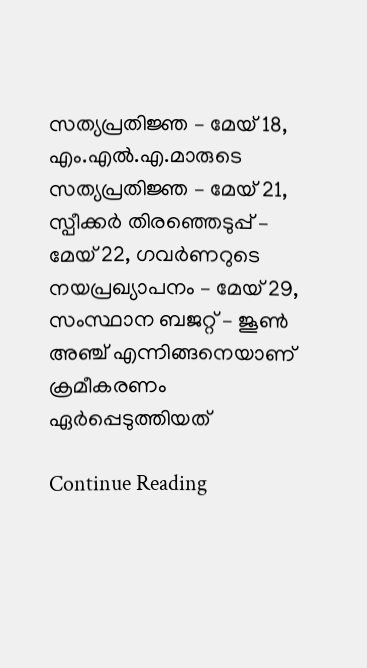സത്യപ്രതിജ്ഞ – മേയ് 18, എം.എൽ.എ.മാരുടെ സത്യപ്രതിജ്ഞ – മേയ് 21, സ്പീക്കർ തിരഞ്ഞെടുപ്പ് – മേയ് 22, ഗവർണറുടെ നയപ്രഖ്യാപനം – മേയ് 29, സംസ്ഥാന ബജറ്റ് – ജൂൺ അഞ്ച് എന്നിങ്ങനെയാണ് ക്രമീകരണം ഏർപ്പെടുത്തിയത്

Continue Reading